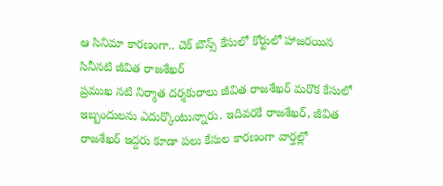ఆ సినిమా కారణంగా.. చెక్ బౌన్స్ కేసులో కోర్టులో హాజరయిన సినీనటి జీవిత రాజశేఖర్
ప్రముఖ నటి నిర్మాత దర్శకురాలు జీవిత రాజశేఖర్ మరొక కేసులో ఇబ్బందులను ఎదుర్కొంటున్నారు. ఇదివరకే రాజశేఖర్, జీవిత రాజశేఖర్ ఇద్దరు కూడా పలు కేసుల కారణంగా వార్తల్లో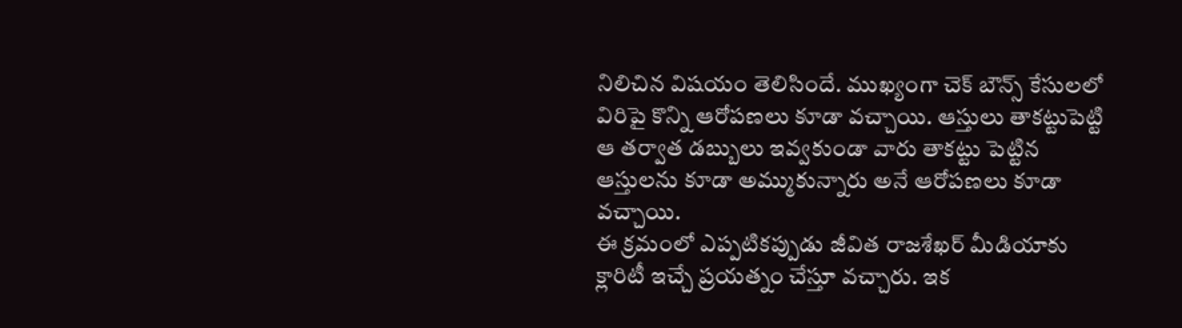నిలిచిన విషయం తెలిసిందే. ముఖ్యంగా చెక్ బౌన్స్ కేసులలో విరిపై కొన్ని ఆరోపణలు కూడా వచ్చాయి. ఆస్తులు తాకట్టుపెట్టి ఆ తర్వాత డబ్బులు ఇవ్వకుండా వారు తాకట్టు పెట్టిన ఆస్తులను కూడా అమ్ముకున్నారు అనే ఆరోపణలు కూడా వచ్చాయి.
ఈ క్రమంలో ఎప్పటికప్పుడు జీవిత రాజశేఖర్ మీడియాకు క్లారిటీ ఇచ్చే ప్రయత్నం చేస్తూ వచ్చారు. ఇక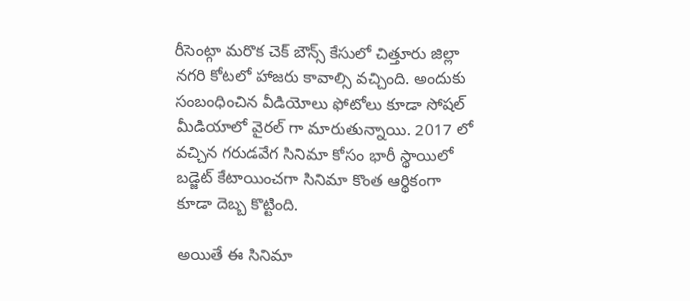రీసెంట్గా మరొక చెక్ బౌన్స్ కేసులో చిత్తూరు జిల్లా నగరి కోటలో హాజరు కావాల్సి వచ్చింది. అందుకు సంబంధించిన వీడియోలు ఫోటోలు కూడా సోషల్ మీడియాలో వైరల్ గా మారుతున్నాయి. 2017 లో వచ్చిన గరుడవేగ సినిమా కోసం భారీ స్థాయిలో బడ్జెట్ కేటాయించగా సినిమా కొంత ఆర్థికంగా కూడా దెబ్బ కొట్టింది.

అయితే ఈ సినిమా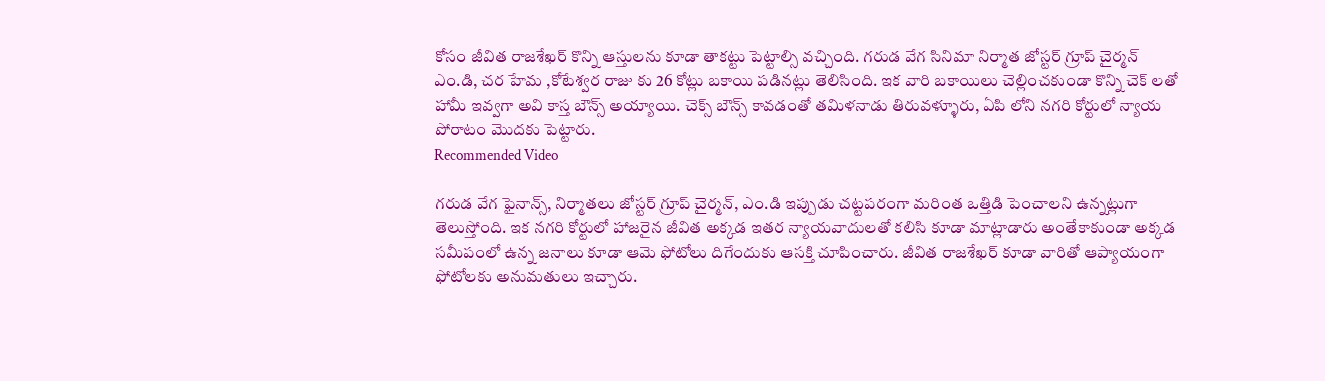కోసం జీవిత రాజశేఖర్ కొన్ని ఆస్తులను కూడా తాకట్టు పెట్టాల్సి వచ్చింది. గరుడ వేగ సినిమా నిర్మాత జోస్టర్ గ్రూప్ చైర్మన్ ఎం.డి, చర హేమ ,కోటేశ్వర రాజు కు 26 కోట్లు బకాయి పడినట్లు తెలిసింది. ఇక వారి బకాయిలు చెల్లించకుండా కొన్ని చెక్ లతో హామీ ఇవ్వగా అవి కాస్త బౌన్స్ అయ్యాయి. చెక్స్ బౌన్స్ కావడంతో తమిళనాడు తిరువళ్ళూరు, ఏపి లోని నగరి కోర్టులో న్యాయ పోరాటం మొదకు పెట్టారు.
Recommended Video

గరుడ వేగ ఫైనాన్స్, నిర్మాతలు జోస్టర్ గ్రూప్ చైర్మన్, ఎం.డి ఇప్పుడు చట్టపరంగా మరింత ఒత్తిడి పెంచాలని ఉన్నట్లుగా తెలుస్తోంది. ఇక నగరి కోర్టులో హాజరైన జీవిత అక్కడ ఇతర న్యాయవాదులతో కలిసి కూడా మాట్లాడారు అంతేకాకుండా అక్కడ సమీపంలో ఉన్న జనాలు కూడా ఆమె ఫోటోలు దిగేందుకు ఆసక్తి చూపించారు. జీవిత రాజశేఖర్ కూడా వారితో ఆప్యాయంగా ఫోటోలకు అనుమతులు ఇచ్చారు.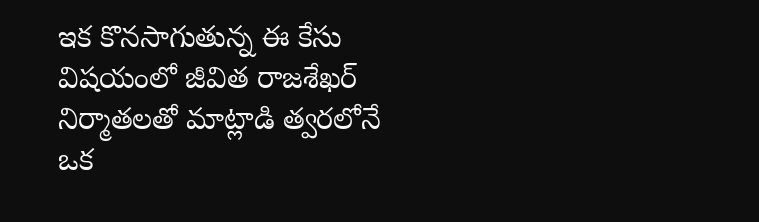ఇక కొనసాగుతున్న ఈ కేసు విషయంలో జీవిత రాజశేఖర్ నిర్మాతలతో మాట్లాడి త్వరలోనే ఒక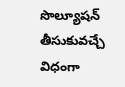సొల్యూషన్ తీసుకువచ్చే విధంగా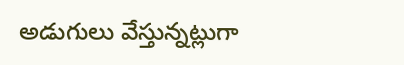అడుగులు వేస్తున్నట్లుగా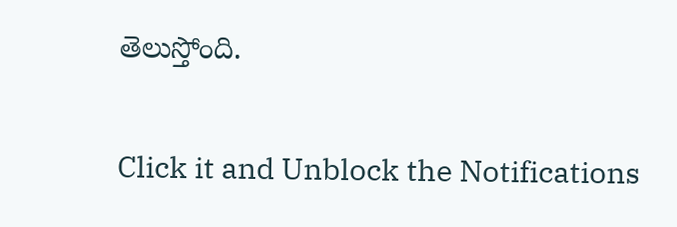తెలుస్తోంది.


Click it and Unblock the Notifications